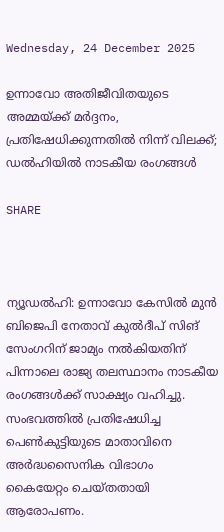Wednesday, 24 December 2025

ഉന്നാവോ അതിജീവിതയുടെ അമ്മയ്ക്ക് മർദ്ദനം, പ്രതിഷേധിക്കുന്നതിൽ നിന്ന് വിലക്ക്; ഡൽഹിയിൽ നാടകീയ രംഗങ്ങൾ

SHARE



ന്യൂഡല്‍ഹി: ഉന്നാവോ കേസില്‍ മുന്‍ ബിജെപി നേതാവ് കുല്‍ദീപ് സിങ് സേംഗറിന് ജാമ്യം നല്‍കിയതിന് പിന്നാലെ രാജ്യ തലസ്ഥാനം നാടകീയ രംഗങ്ങള്‍ക്ക് സാക്ഷ്യം വഹിച്ചു. സംഭവത്തില്‍ പ്രതിഷേധിച്ച പെണ്‍കുട്ടിയുടെ മാതാവിനെ അര്‍ദ്ധസൈനിക വിഭാഗം കൈയേറ്റം ചെയ്തതായി ആരോപണം.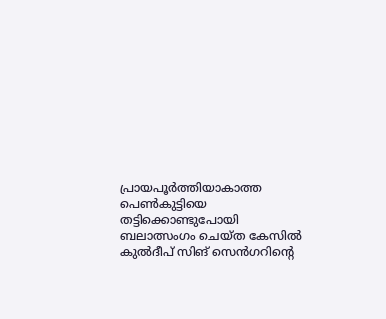പ്രായപൂര്‍ത്തിയാകാത്ത പെണ്‍കുട്ടിയെ തട്ടിക്കൊണ്ടുപോയി ബലാത്സംഗം ചെയ്ത കേസില്‍ കുല്‍ദീപ് സിങ് സെൻഗറിൻ്റെ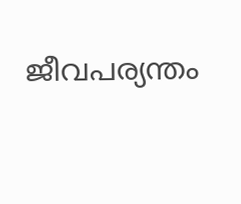ജീവപര്യന്തം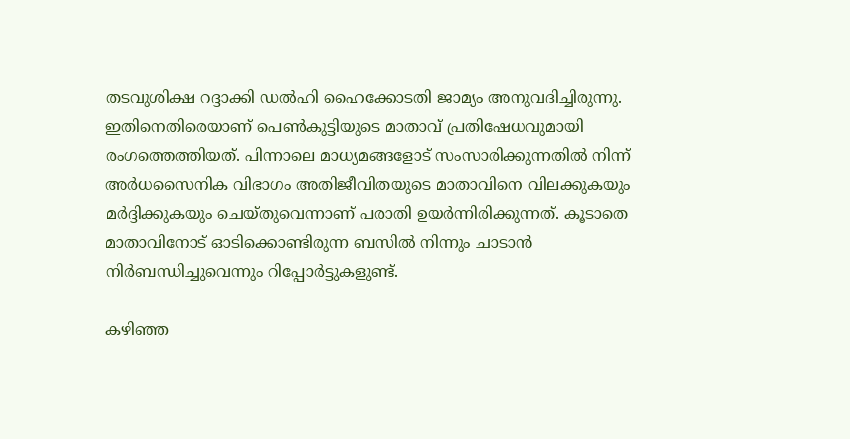തടവുശിക്ഷ റദ്ദാക്കി ഡല്‍ഹി ഹൈക്കോടതി ജാമ്യം അനുവദിച്ചിരുന്നു. ഇതിനെതിരെയാണ് പെണ്‍കുട്ടിയുടെ മാതാവ് പ്രതിഷേധവുമായി രംഗത്തെത്തിയത്. പിന്നാലെ മാധ്യമങ്ങളോട് സംസാരിക്കുന്നതിൽ നിന്ന് അര്‍ധസൈനിക വിഭാഗം അതിജീവിതയുടെ മാതാവിനെ വിലക്കുകയും മർദ്ദിക്കുകയും ചെയ്തുവെന്നാണ് പരാതി ഉയർന്നിരിക്കുന്നത്. കൂടാതെ മാതാവിനോട് ഓടിക്കൊണ്ടിരുന്ന ബസില്‍ നിന്നും ചാടാന്‍ നിര്‍ബന്ധിച്ചുവെന്നും റിപ്പോര്‍ട്ടുകളുണ്ട്.

കഴിഞ്ഞ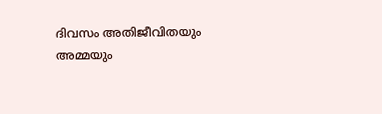ദിവസം അതിജീവിതയും അമ്മയും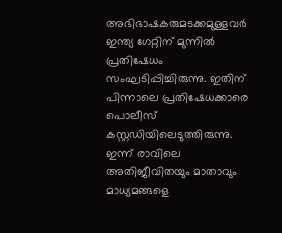അഭിഭാഷകരുമടക്കമുള്ളവര്‍ ഇന്ത്യ ഗേറ്റിന് മുന്നില്‍ പ്രതിഷേധം സംഘടിപ്പിച്ചിരുന്നു. ഇതിന് പിന്നാലെ പ്രതിഷേധക്കാരെ പൊലീസ് കസ്റ്റഡിയിലെടുത്തിരുന്നു. ഇന്ന് രാവിലെ അതിജീവിതയും മാതാവും മാധ്യമങ്ങളെ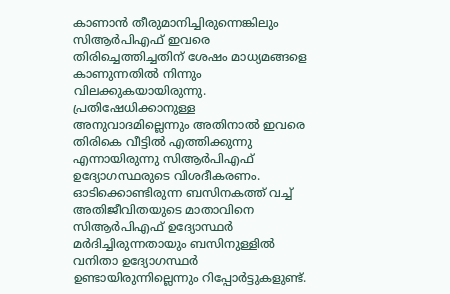കാണാന്‍ തീരുമാനിച്ചിരുന്നെങ്കിലും സിആര്‍പിഎഫ് ഇവരെ തിരിച്ചെത്തിച്ചതിന് ശേഷം മാധ്യമങ്ങളെ കാണുന്നതില്‍ നിന്നും വിലക്കുകയായിരുന്നു. പ്രതിഷേധിക്കാനുള്ള അനുവാദമില്ലെന്നും അതിനാല്‍ ഇവരെ തിരികെ വീട്ടില്‍ എത്തിക്കുന്നു എന്നായിരുന്നു സിആര്‍പിഎഫ് ഉദ്യോഗസ്ഥരുടെ വിശദീകരണം. ഓടിക്കൊണ്ടിരുന്ന ബസിനകത്ത് വച്ച് അതിജീവിതയുടെ മാതാവിനെ സിആര്‍പിഎഫ് ഉദ്യോസ്ഥര്‍ മര്‍ദിച്ചിരുന്നതായും ബസിനുള്ളില്‍ വനിതാ ഉദ്യോഗസ്ഥര്‍ ഉണ്ടായിരുന്നില്ലെന്നും റിപ്പോർട്ടുകളുണ്ട്.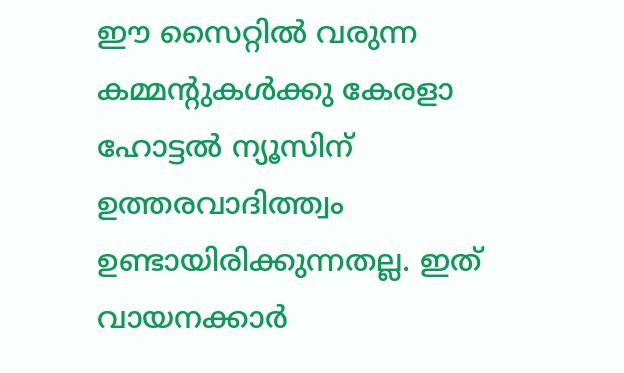ഈ സൈറ്റിൽ വരുന്ന കമ്മന്റുകൾക്കു കേരളാ ഹോട്ടൽ ന്യൂസിന് ഉത്തരവാദിത്ത്വം ഉണ്ടായിരിക്കുന്നതല്ല. ഇത് വായനക്കാർ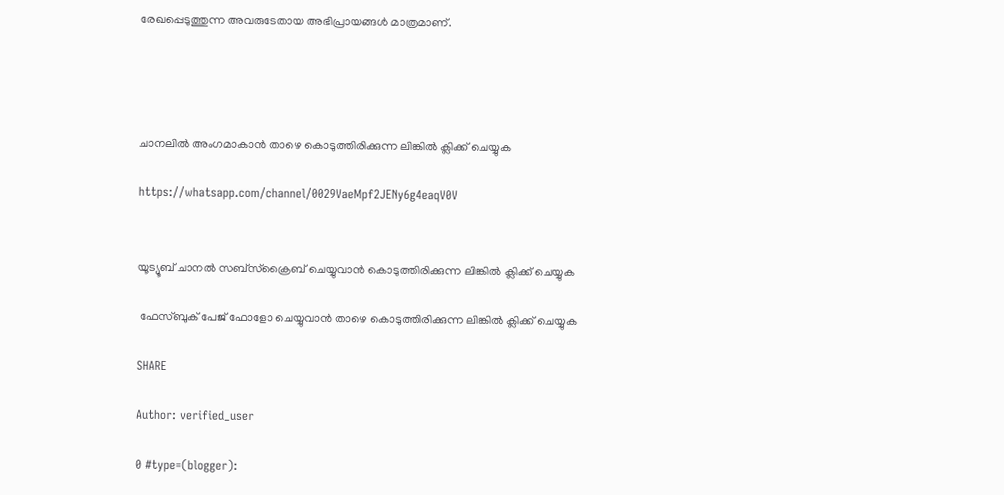രേഖപ്പെടുത്തുന്ന അവരുടേതായ അഭിപ്രായങ്ങൾ മാത്രമാണ്.




ചാനലിൽ അംഗമാകാൻ താഴെ കൊടുത്തിരിക്കുന്ന ലിങ്കിൽ ക്ലിക്ക് ചെയ്യുക

https://whatsapp.com/channel/0029VaeMpf2JENy6g4eaqV0V


യൂട്യൂബ് ചാനൽ സബ്സ്ക്രൈബ് ചെയ്യുവാൻ കൊടുത്തിരിക്കുന്ന ലിങ്കിൽ ക്ലിക്ക് ചെയ്യുക

 ഫേസ്ബുക് പേജ് ഫോളോ ചെയ്യുവാൻ താഴെ കൊടുത്തിരിക്കുന്ന ലിങ്കിൽ ക്ലിക്ക് ചെയ്യുക

SHARE

Author: verified_user

0 #type=(blogger):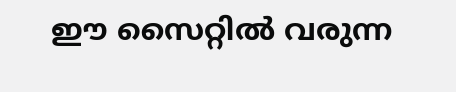ഈ സൈറ്റിൽ വരുന്ന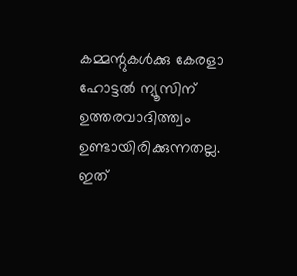കമ്മന്റുകൾക്കു കേരളാ ഹോട്ടൽ ന്യൂസിന് ഉത്തരവാദിത്ത്വം ഉണ്ടായിരിക്കുന്നതല്ല. ഇത്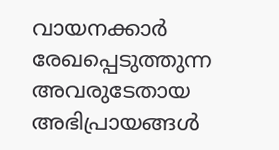വായനക്കാർ രേഖപ്പെടുത്തുന്ന അവരുടേതായ അഭിപ്രായങ്ങൾ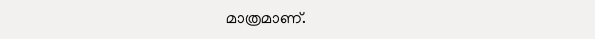മാത്രമാണ്.